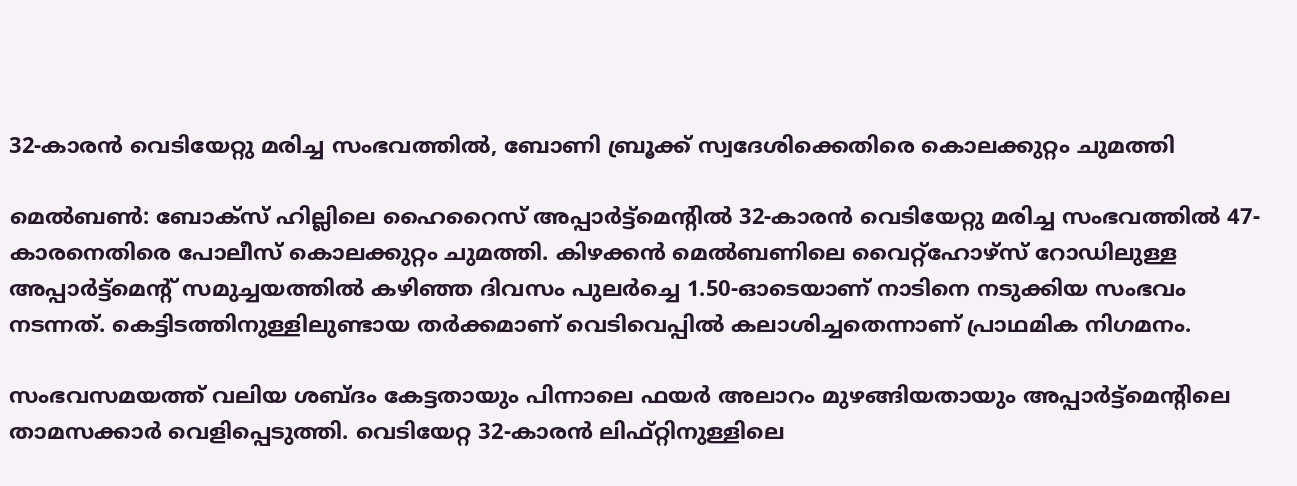32-കാരൻ വെടിയേറ്റു മരിച്ച സംഭവത്തിൽ, ബോണി ബ്രൂക്ക് സ്വദേശിക്കെതിരെ കൊലക്കുറ്റം ചുമത്തി

മെൽബൺ: ബോക്‌സ് ഹില്ലിലെ ഹൈറൈസ് അപ്പാർട്ട്‌മെന്റിൽ 32-കാരൻ വെടിയേറ്റു മരിച്ച സംഭവത്തിൽ 47-കാരനെതിരെ പോലീസ് കൊലക്കുറ്റം ചുമത്തി. കിഴക്കൻ മെൽബണിലെ വൈറ്റ്‌ഹോഴ്‌സ് റോഡിലുള്ള അപ്പാർട്ട്‌മെന്റ് സമുച്ചയത്തിൽ കഴിഞ്ഞ ദിവസം പുലർച്ചെ 1.50-ഓടെയാണ് നാടിനെ നടുക്കിയ സംഭവം നടന്നത്. കെട്ടിടത്തിനുള്ളിലുണ്ടായ തർക്കമാണ് വെടിവെപ്പിൽ കലാശിച്ചതെന്നാണ് പ്രാഥമിക നിഗമനം.

സംഭവസമയത്ത് വലിയ ശബ്ദം കേട്ടതായും പിന്നാലെ ഫയർ അലാറം മുഴങ്ങിയതായും അപ്പാർട്ട്‌മെന്റിലെ താമസക്കാർ വെളിപ്പെടുത്തി. വെടിയേറ്റ 32-കാരൻ ലിഫ്റ്റിനുള്ളിലെ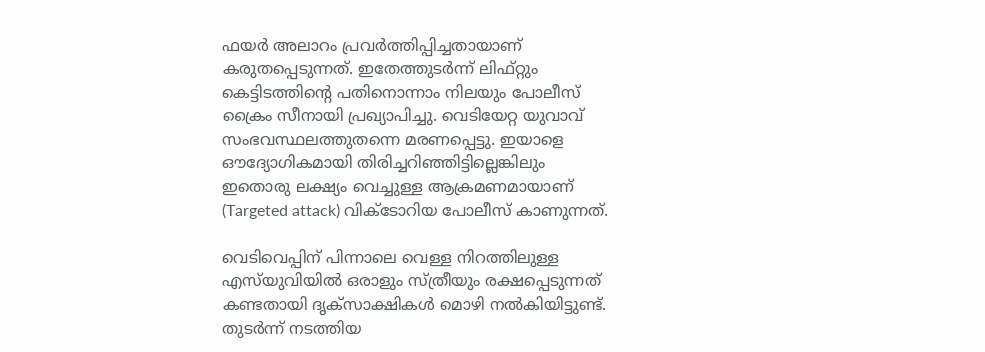ഫയർ അലാറം പ്രവർത്തിപ്പിച്ചതായാണ് കരുതപ്പെടുന്നത്. ഇതേത്തുടർന്ന് ലിഫ്റ്റും കെട്ടിടത്തിന്റെ പതിനൊന്നാം നിലയും പോലീസ് ക്രൈം സീനായി പ്രഖ്യാപിച്ചു. വെടിയേറ്റ യുവാവ് സംഭവസ്ഥലത്തുതന്നെ മരണപ്പെട്ടു. ഇയാളെ ഔദ്യോഗികമായി തിരിച്ചറിഞ്ഞിട്ടില്ലെങ്കിലും ഇതൊരു ലക്ഷ്യം വെച്ചുള്ള ആക്രമണമായാണ് (Targeted attack) വിക്ടോറിയ പോലീസ് കാണുന്നത്.

വെടിവെപ്പിന് പിന്നാലെ വെള്ള നിറത്തിലുള്ള എസ്‌യുവിയിൽ ഒരാളും സ്ത്രീയും രക്ഷപ്പെടുന്നത് കണ്ടതായി ദൃക്‌സാക്ഷികൾ മൊഴി നൽകിയിട്ടുണ്ട്. തുടർന്ന് നടത്തിയ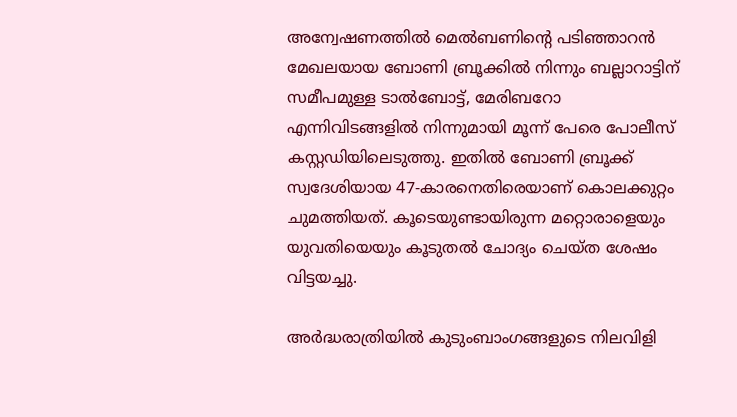അന്വേഷണത്തിൽ മെൽബണിന്റെ പടിഞ്ഞാറൻ മേഖലയായ ബോണി ബ്രൂക്കിൽ നിന്നും ബല്ലാറാട്ടിന് സമീപമുള്ള ടാൽബോട്ട്, മേരിബറോ എന്നിവിടങ്ങളിൽ നിന്നുമായി മൂന്ന് പേരെ പോലീസ് കസ്റ്റഡിയിലെടുത്തു. ഇതിൽ ബോണി ബ്രൂക്ക് സ്വദേശിയായ 47-കാരനെതിരെയാണ് കൊലക്കുറ്റം ചുമത്തിയത്. കൂടെയുണ്ടായിരുന്ന മറ്റൊരാളെയും യുവതിയെയും കൂടുതൽ ചോദ്യം ചെയ്ത ശേഷം വിട്ടയച്ചു.

അർദ്ധരാത്രിയിൽ കുടുംബാംഗങ്ങളുടെ നിലവിളി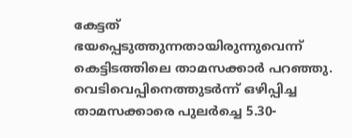കേട്ടത് ഭയപ്പെടുത്തുന്നതായിരുന്നുവെന്ന് കെട്ടിടത്തിലെ താമസക്കാർ പറഞ്ഞു. വെടിവെപ്പിനെത്തുടർന്ന് ഒഴിപ്പിച്ച താമസക്കാരെ പുലർച്ചെ 5.30-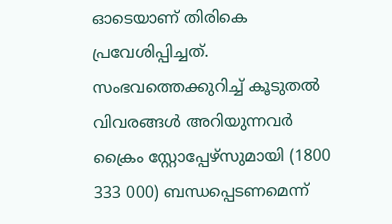ഓടെയാണ് തിരികെ പ്രവേശിപ്പിച്ചത്. സംഭവത്തെക്കുറിച്ച് കൂടുതൽ വിവരങ്ങൾ അറിയുന്നവർ ക്രൈം സ്റ്റോപ്പേഴ്സുമായി (1800 333 000) ബന്ധപ്പെടണമെന്ന്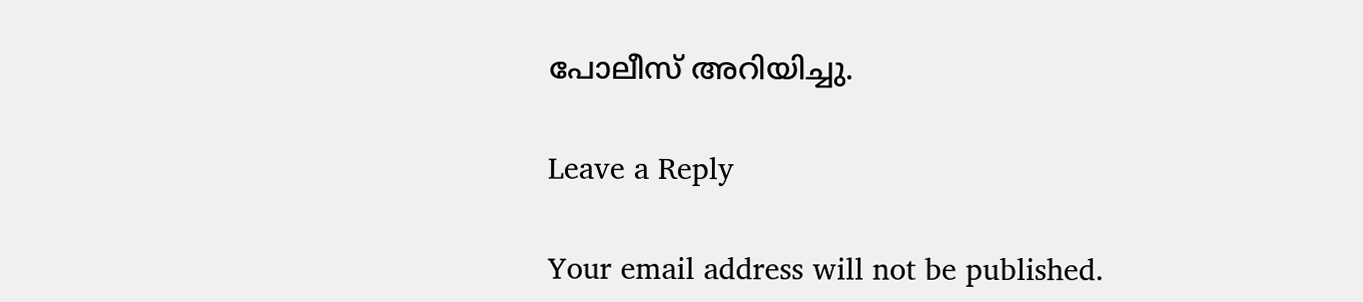പോലീസ് അറിയിച്ചു.

Leave a Reply

Your email address will not be published.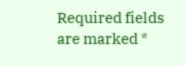Required fields are marked *